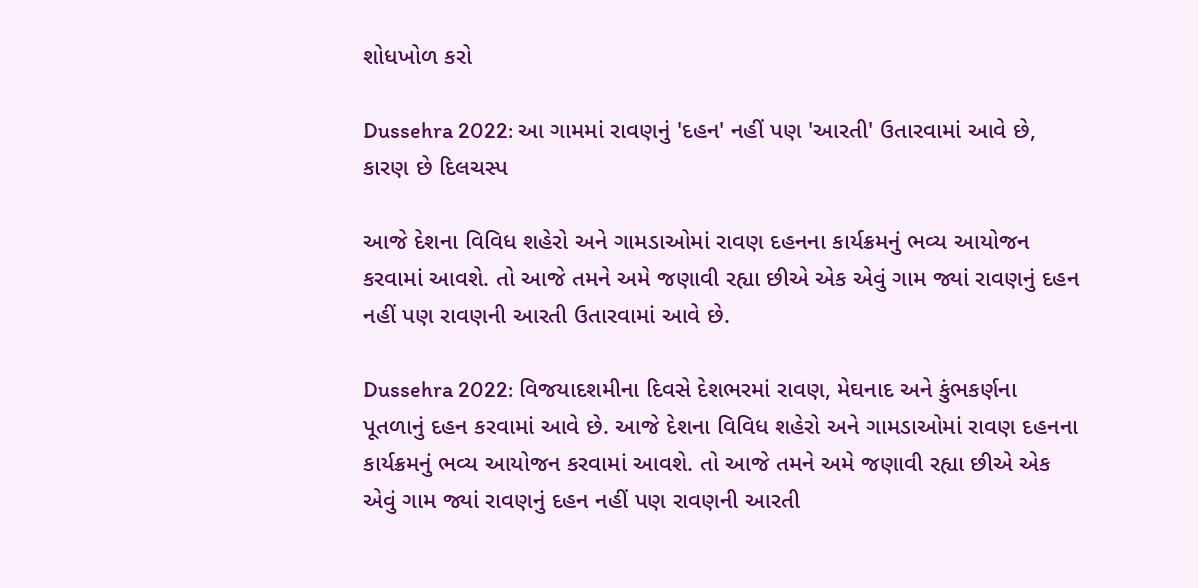શોધખોળ કરો

Dussehra 2022: આ ગામમાં રાવણનું 'દહન' નહીં પણ 'આરતી' ઉતારવામાં આવે છે, કારણ છે દિલચસ્પ

આજે દેશના વિવિધ શહેરો અને ગામડાઓમાં રાવણ દહનના કાર્યક્રમનું ભવ્ય આયોજન કરવામાં આવશે. તો આજે તમને અમે જણાવી રહ્યા છીએ એક એવું ગામ જ્યાં રાવણનું દહન નહીં પણ રાવણની આરતી ઉતારવામાં આવે છે.

Dussehra 2022: વિજયાદશમીના દિવસે દેશભરમાં રાવણ, મેઘનાદ અને કુંભકર્ણના પૂતળાનું દહન કરવામાં આવે છે. આજે દેશના વિવિધ શહેરો અને ગામડાઓમાં રાવણ દહનના કાર્યક્રમનું ભવ્ય આયોજન કરવામાં આવશે. તો આજે તમને અમે જણાવી રહ્યા છીએ એક એવું ગામ જ્યાં રાવણનું દહન નહીં પણ રાવણની આરતી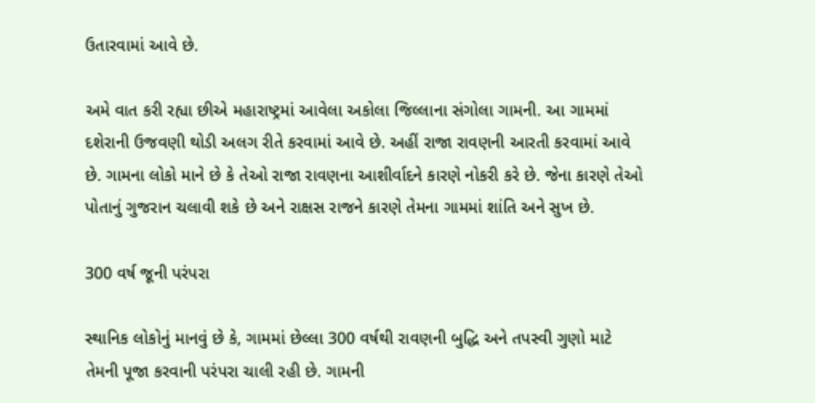ઉતારવામાં આવે છે.

અમે વાત કરી રહ્યા છીએ મહારાષ્ટ્રમાં આવેલા અકોલા જિલ્લાના સંગોલા ગામની. આ ગામમાં દશેરાની ઉજવણી થોડી અલગ રીતે કરવામાં આવે છે. અહીં રાજા રાવણની આરતી કરવામાં આવે છે. ગામના લોકો માને છે કે તેઓ રાજા રાવણના આશીર્વાદને કારણે નોકરી કરે છે. જેના કારણે તેઓ પોતાનું ગુજરાન ચલાવી શકે છે અને રાક્ષસ રાજને કારણે તેમના ગામમાં શાંતિ અને સુખ છે.

300 વર્ષ જૂની પરંપરા

સ્થાનિક લોકોનું માનવું છે કે, ગામમાં છેલ્લા 300 વર્ષથી રાવણની બુદ્ધિ અને તપસ્વી ગુણો માટે તેમની પૂજા કરવાની પરંપરા ચાલી રહી છે. ગામની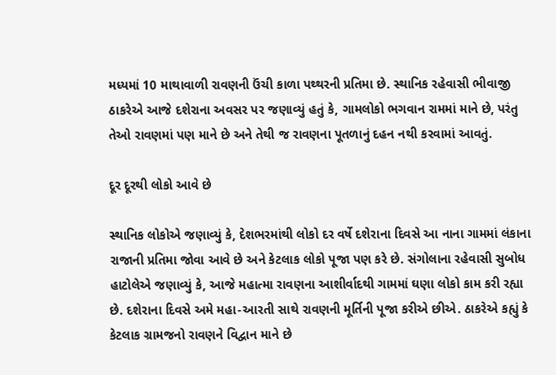મધ્યમાં 10 માથાવાળી રાવણની ઉંચી કાળા પથ્થરની પ્રતિમા છે. સ્થાનિક રહેવાસી ભીવાજી ઠાકરેએ આજે દશેરાના અવસર પર જણાવ્યું હતું કે, ગામલોકો ભગવાન રામમાં માને છે, પરંતુ તેઓ રાવણમાં પણ માને છે અને તેથી જ રાવણના પૂતળાનું દહન નથી કરવામાં આવતું.

દૂર દૂરથી લોકો આવે છે

સ્થાનિક લોકોએ જણાવ્યું કે, દેશભરમાંથી લોકો દર વર્ષે દશેરાના દિવસે આ નાના ગામમાં લંકાના રાજાની પ્રતિમા જોવા આવે છે અને કેટલાક લોકો પૂજા પણ કરે છે. સંગોલાના રહેવાસી સુબોધ હાટોલેએ જણાવ્યું કે, આજે મહાત્મા રાવણના આશીર્વાદથી ગામમાં ઘણા લોકો કામ કરી રહ્યા છે. દશેરાના દિવસે અમે મહા-આરતી સાથે રાવણની મૂર્તિની પૂજા કરીએ છીએ. ઠાકરેએ કહ્યું કે કેટલાક ગ્રામજનો રાવણને વિદ્વાન માને છે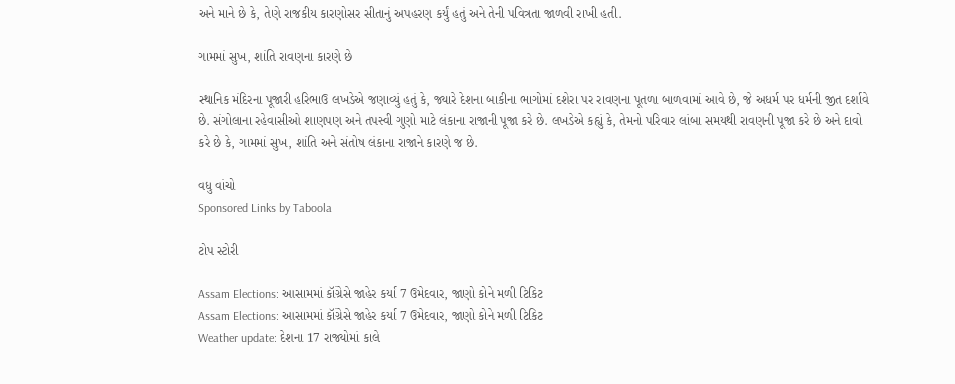અને માને છે કે, તેણે રાજકીય કારણોસર સીતાનું અપહરણ કર્યું હતું અને તેની પવિત્રતા જાળવી રાખી હતી.

ગામમાં સુખ, શાંતિ રાવણના કારણે છે

સ્થાનિક મંદિરના પૂજારી હરિભાઉ લખડેએ જણાવ્યું હતું કે, જ્યારે દેશના બાકીના ભાગોમાં દશેરા પર રાવણના પૂતળા બાળવામાં આવે છે, જે અધર્મ પર ધર્મની જીત દર્શાવે છે. સંગોલાના રહેવાસીઓ શાણપણ અને તપસ્વી ગુણો માટે લંકાના રાજાની પૂજા કરે છે. લખડેએ કહ્યું કે, તેમનો પરિવાર લાંબા સમયથી રાવણની પૂજા કરે છે અને દાવો કરે છે કે, ગામમાં સુખ, શાંતિ અને સંતોષ લંકાના રાજાને કારણે જ છે.

વધુ વાંચો
Sponsored Links by Taboola

ટોપ સ્ટોરી

Assam Elections: આસામમાં કૉંગ્રેસે જાહેર કર્યા 7 ઉમેદવાર, જાણો કોને મળી ટિકિટ
Assam Elections: આસામમાં કૉંગ્રેસે જાહેર કર્યા 7 ઉમેદવાર, જાણો કોને મળી ટિકિટ
Weather update: દેશના 17 રાજ્યોમાં કાલે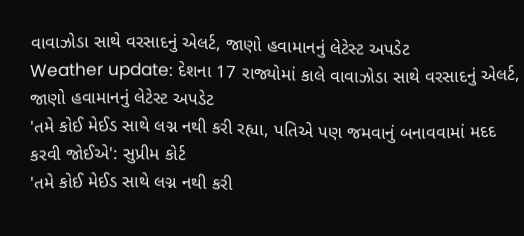વાવાઝોડા સાથે વરસાદનું એલર્ટ, જાણો હવામાનનું લેટેસ્ટ અપડેટ
Weather update: દેશના 17 રાજ્યોમાં કાલે વાવાઝોડા સાથે વરસાદનું એલર્ટ, જાણો હવામાનનું લેટેસ્ટ અપડેટ
'તમે કોઈ મેઈડ સાથે લગ્ન નથી કરી રહ્યા, પતિએ પણ જમવાનું બનાવવામાં મદદ કરવી જોઈએ': સુપ્રીમ કોર્ટ
'તમે કોઈ મેઈડ સાથે લગ્ન નથી કરી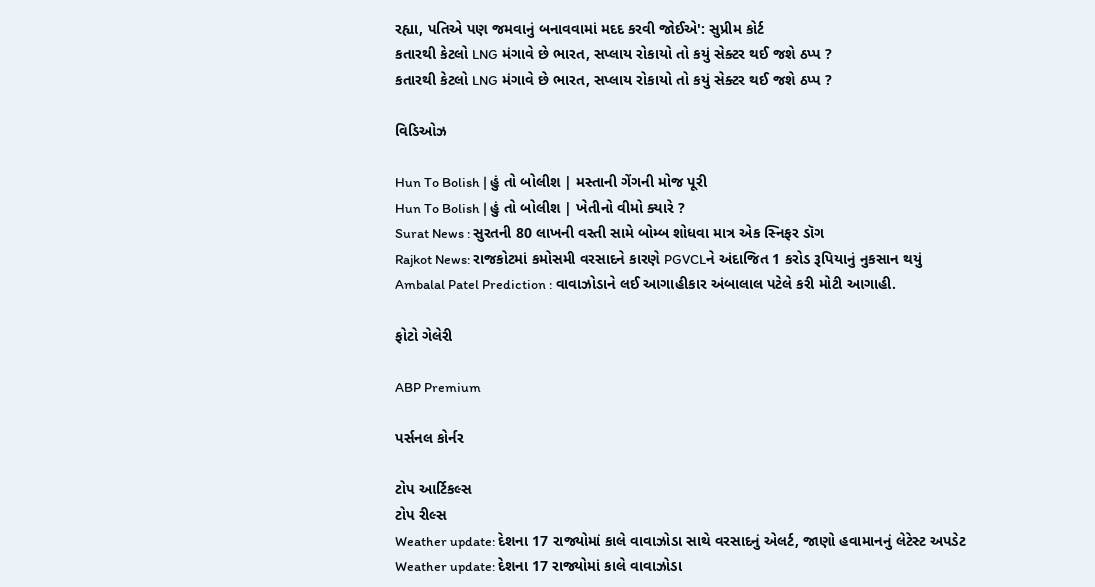રહ્યા, પતિએ પણ જમવાનું બનાવવામાં મદદ કરવી જોઈએ': સુપ્રીમ કોર્ટ
કતારથી કેટલો LNG મંગાવે છે ભારત, સપ્લાય રોકાયો તો કયું સેક્ટર થઈ જશે ઠપ્પ ?
કતારથી કેટલો LNG મંગાવે છે ભારત, સપ્લાય રોકાયો તો કયું સેક્ટર થઈ જશે ઠપ્પ ?

વિડિઓઝ

Hun To Bolish | હું તો બોલીશ | મસ્તાની ગેંગની મોજ પૂરી
Hun To Bolish | હું તો બોલીશ | ખેતીનો વીમો ક્યારે ?
Surat News : સુરતની 80 લાખની વસ્તી સામે બોમ્બ શોધવા માત્ર એક સ્નિફર ડૉગ
Rajkot News: રાજકોટમાં કમોસમી વરસાદને કારણે PGVCLને અંદાજિત 1 કરોડ રૂપિયાનું નુકસાન થયું
Ambalal Patel Prediction : વાવાઝોડાને લઈ આગાહીકાર અંબાલાલ પટેલે કરી મોટી આગાહી.

ફોટો ગેલેરી

ABP Premium

પર્સનલ કોર્નર

ટોપ આર્ટિકલ્સ
ટોપ રીલ્સ
Weather update: દેશના 17 રાજ્યોમાં કાલે વાવાઝોડા સાથે વરસાદનું એલર્ટ, જાણો હવામાનનું લેટેસ્ટ અપડેટ
Weather update: દેશના 17 રાજ્યોમાં કાલે વાવાઝોડા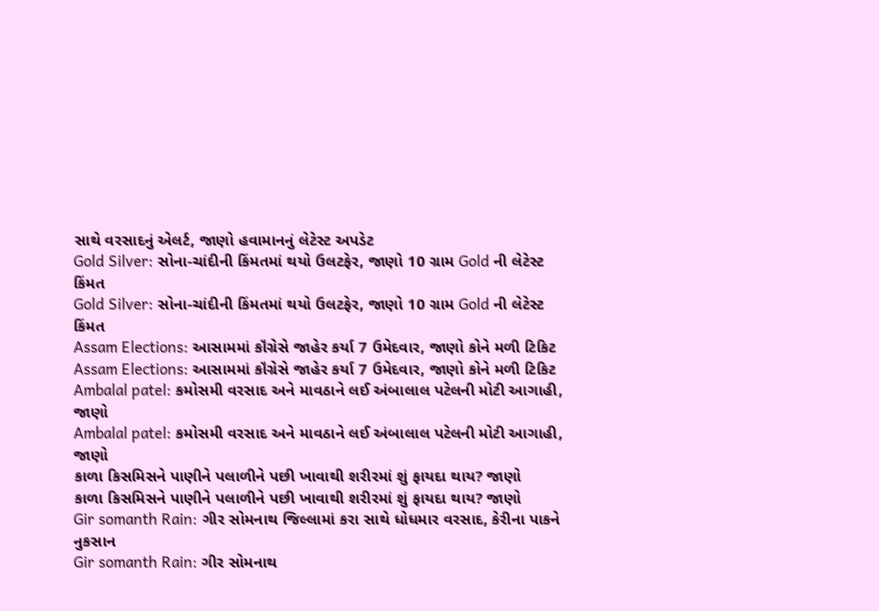સાથે વરસાદનું એલર્ટ, જાણો હવામાનનું લેટેસ્ટ અપડેટ
Gold Silver: સોના-ચાંદીની કિંમતમાં થયો ઉલટફેર, જાણો 10 ગ્રામ Gold ની લેટેસ્ટ કિંમત
Gold Silver: સોના-ચાંદીની કિંમતમાં થયો ઉલટફેર, જાણો 10 ગ્રામ Gold ની લેટેસ્ટ કિંમત
Assam Elections: આસામમાં કૉંગ્રેસે જાહેર કર્યા 7 ઉમેદવાર, જાણો કોને મળી ટિકિટ
Assam Elections: આસામમાં કૉંગ્રેસે જાહેર કર્યા 7 ઉમેદવાર, જાણો કોને મળી ટિકિટ
Ambalal patel: કમોસમી વરસાદ અને માવઠાને લઈ અંબાલાલ પટેલની મોટી આગાહી, જાણો
Ambalal patel: કમોસમી વરસાદ અને માવઠાને લઈ અંબાલાલ પટેલની મોટી આગાહી, જાણો
કાળા કિસમિસને પાણીને પલાળીને પછી ખાવાથી શરીરમાં શું ફાયદા થાય? જાણો
કાળા કિસમિસને પાણીને પલાળીને પછી ખાવાથી શરીરમાં શું ફાયદા થાય? જાણો
Gir somanth Rain: ગીર સોમનાથ જિલ્લામાં કરા સાથે ધોધમાર વરસાદ, કેરીના પાકને નુકસાન
Gir somanth Rain: ગીર સોમનાથ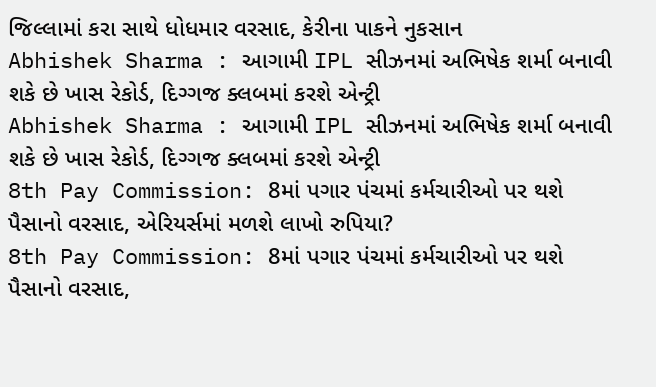જિલ્લામાં કરા સાથે ધોધમાર વરસાદ, કેરીના પાકને નુકસાન
Abhishek Sharma : આગામી IPL સીઝનમાં અભિષેક શર્મા બનાવી શકે છે ખાસ રેકોર્ડ, દિગ્ગજ ક્લબમાં કરશે એન્ટ્રી
Abhishek Sharma : આગામી IPL સીઝનમાં અભિષેક શર્મા બનાવી શકે છે ખાસ રેકોર્ડ, દિગ્ગજ ક્લબમાં કરશે એન્ટ્રી
8th Pay Commission: 8માં પગાર પંચમાં કર્મચારીઓ પર થશે પૈસાનો વરસાદ, એરિયર્સમાં મળશે લાખો રુપિયા?
8th Pay Commission: 8માં પગાર પંચમાં કર્મચારીઓ પર થશે પૈસાનો વરસાદ,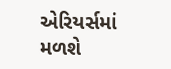એરિયર્સમાં મળશે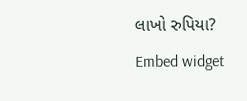લાખો રુપિયા?
Embed widget